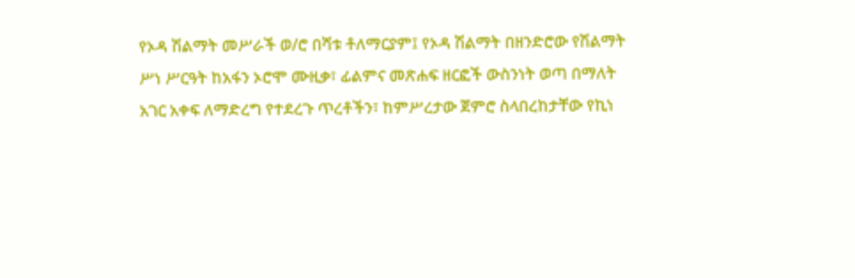የኦዳ ሽልማት መሥራች ወ/ሮ በሻቱ ቶለማርያም፤ የኦዳ ሽልማት በዘንድሮው የሽልማት ሥነ ሥርዓት ከአፋን ኦሮሞ ሙዚቃ፣ ፊልምና መጽሐፍ ዘርፎች ውስንነት ወጣ በማለት አገር አቀፍ ለማድረግ የተደረጉ ጥረቶችን፣ ከምሥረታው ጀምሮ ስላበረከታቸው የኪነ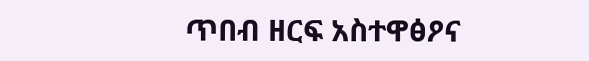ጥበብ ዘርፍ አስተዋፅዖና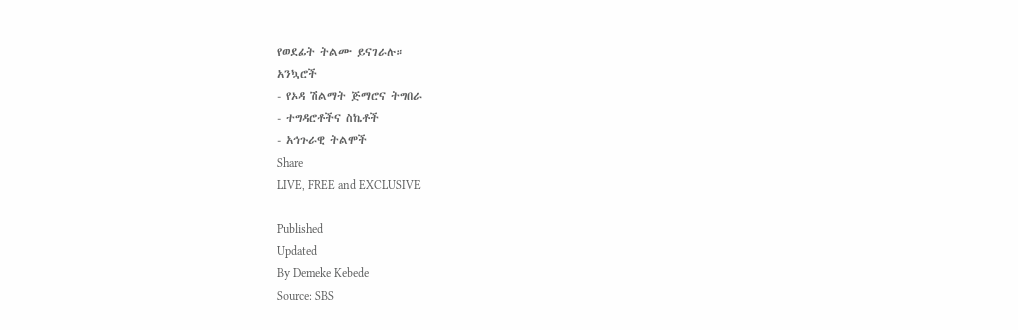የወደፊት ትልሙ ይናገራሉ።
አንኳሮች
- የኦዳ ሽልማት ጅማሮና ትግበራ
- ተግዳሮቶችና ስኬቶች
- አኅጉራዊ ትልሞች
Share
LIVE, FREE and EXCLUSIVE

Published
Updated
By Demeke Kebede
Source: SBS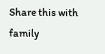Share this with family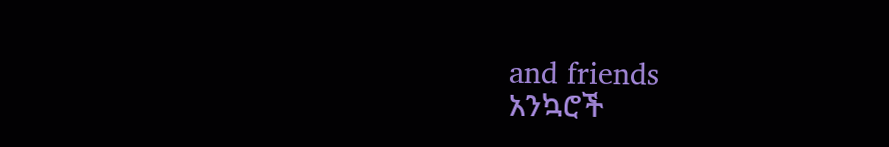and friends
አንኳሮች